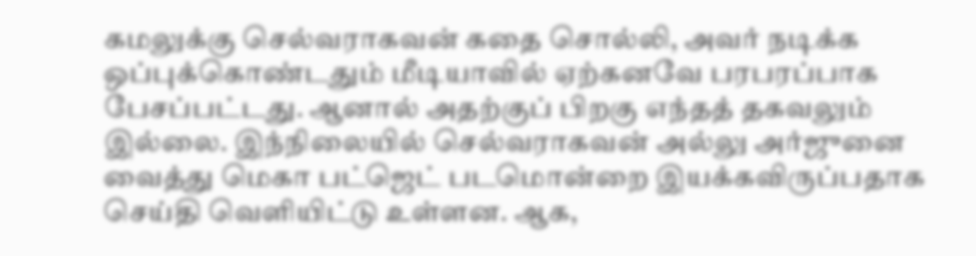கமலுக்கு செல்வராகவன் கதை சொல்லி, அவர் நடிக்க ஒப்புக்கொண்டதும் மீடியாவில் ஏற்கனவே பரபரப்பாக பேசப்பட்டது. ஆனால் அதற்குப் பிறகு எந்தத் தகவலும் இல்லை. இந்நிலையில் செல்வராகவன் அல்லு அர்ஜுனை வைத்து மெகா பட்ஜெட் படமொன்றை இயக்கவிருப்பதாக செய்தி வெளியிட்டு உள்ளன. ஆக,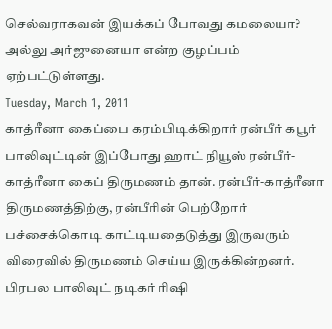செல்வராகவன் இயக்கப் போவது கமலையா? அல்லு அர்ஜுனையா என்ற குழப்பம் ஏற்பட்டுள்ளது.
Tuesday, March 1, 2011
காத்ரீனா கைப்பை கரம்பிடிக்கிறார் ரன்பீர் கபூர்
பாலிவுட்டின் இப்போது ஹாட் நியூஸ் ரன்பீர்-காத்ரீனா கைப் திருமணம் தான். ரன்பீர்-காத்ரீனா திருமணத்திற்கு, ரன்பீரின் பெற்றோர் பச்சைக்கொடி காட்டியதைடுத்து இருவரும் விரைவில் திருமணம் செய்ய இருக்கின்றனர்.
பிரபல பாலிவுட் நடிகர் ரிஷி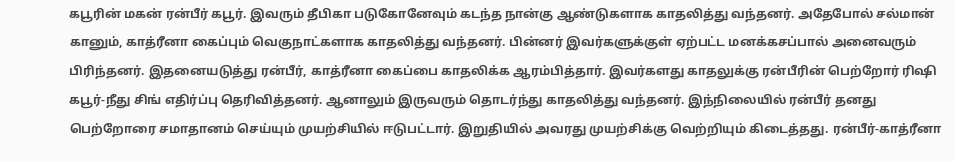கபூரின் மகன் ரன்பீர் கபூர். இவரும் தீபிகா படுகோனேவும் கடந்த நான்கு ஆண்டுகளாக காதலித்து வந்தனர். அதேபோல் சல்மான் கானும், காத்ரீனா கைப்பும் வெகுநாட்களாக காதலித்து வந்தனர். பின்னர் இவர்களுக்குள் ஏற்பட்ட மனக்கசப்பால் அனைவரும் பிரிந்தனர். இதனையடுத்து ரன்பீர், காத்ரீனா கைப்பை காதலிக்க ஆரம்பித்தார். இவர்களது காதலுக்கு ரன்பீரின் பெற்றோர் ரிஷி கபூர்-நீது சிங் எதிர்ப்பு தெரிவித்தனர். ஆனாலும் இருவரும் தொடர்ந்து காதலித்து வந்தனர். இந்நிலையில் ரன்பீர் தனது பெற்றோரை சமாதானம் செய்யும் முயற்சியில் ஈடுபட்டார். இறுதியில் அவரது முயற்சிக்கு வெற்றியும் கிடைத்தது. ரன்பீர்-காத்ரீனா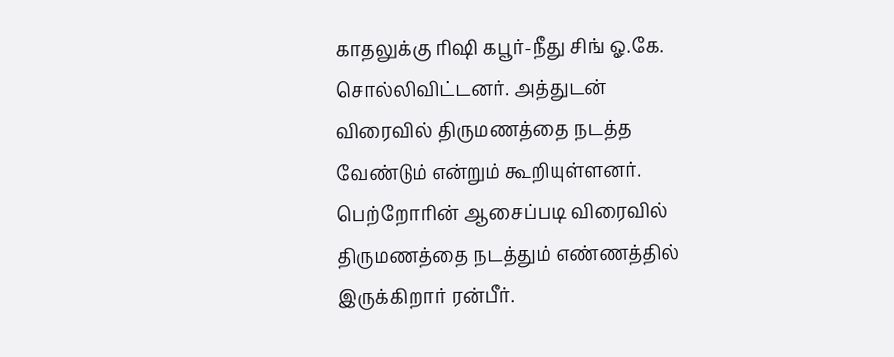காதலுக்கு ரிஷி கபூர்-நீது சிங் ஓ.கே. சொல்லிவிட்டனர். அத்துடன் விரைவில் திருமணத்தை நடத்த வேண்டும் என்றும் கூறியுள்ளனர்.
பெற்றோரின் ஆசைப்படி விரைவில் திருமணத்தை நடத்தும் எண்ணத்தில் இருக்கிறார் ரன்பீர்.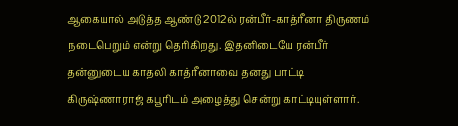ஆகையால் அடுத்த ஆண்டு 2012ல் ரன்பீர்-காத்ரீனா திருணம் நடைபெறும் என்று தெரிகிறது. இதனிடையே ரன்பீர் தன்னுடைய காதலி காத்ரீனாவை தனது பாட்டி கிருஷ்ணாராஜ் கபூரிடம் அழைத்து சென்று காட்டியுள்ளார்.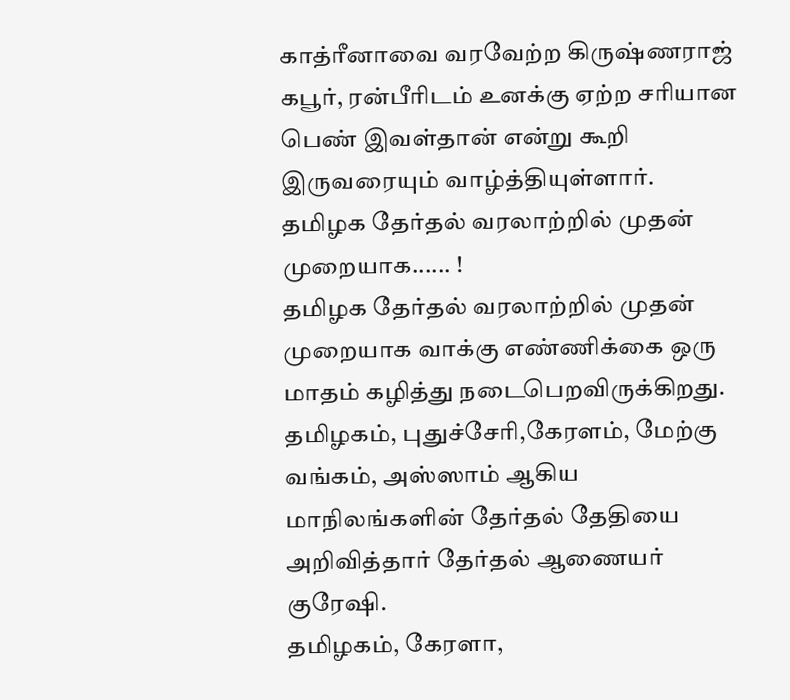காத்ரீனாவை வரவேற்ற கிருஷ்ணராஜ் கபூர், ரன்பீரிடம் உனக்கு ஏற்ற சரியான பெண் இவள்தான் என்று கூறி இருவரையும் வாழ்த்தியுள்ளார்.
தமிழக தேர்தல் வரலாற்றில் முதன் முறையாக...... !
தமிழக தேர்தல் வரலாற்றில் முதன் முறையாக வாக்கு எண்ணிக்கை ஒரு மாதம் கழித்து நடைபெறவிருக்கிறது.
தமிழகம், புதுச்சேரி,கேரளம், மேற்கு வங்கம், அஸ்ஸாம் ஆகிய மாநிலங்களின் தேர்தல் தேதியை அறிவித்தார் தேர்தல் ஆணையர் குரேஷி.
தமிழகம், கேரளா,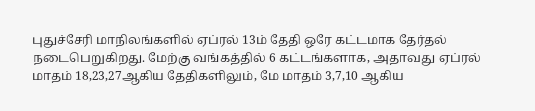புதுச்சேரி மாநிலங்களில் ஏப்ரல் 13ம் தேதி ஒரே கட்டமாக தேர்தல் நடைபெறுகிறது. மேற்கு வங்கத்தில் 6 கட்டங்களாக, அதாவது ஏப்ரல் மாதம் 18,23,27ஆகிய தேதிகளிலும், மே மாதம் 3,7,10 ஆகிய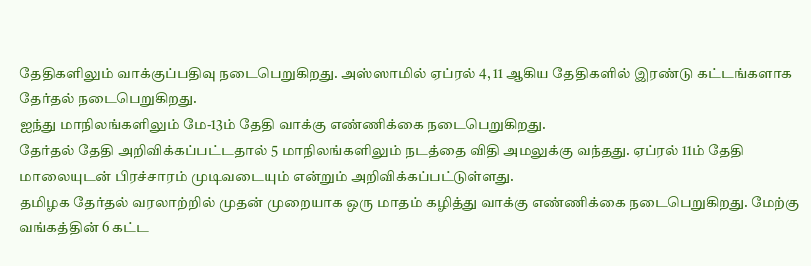தேதிகளிலும் வாக்குப்பதிவு நடைபெறுகிறது. அஸ்ஸாமில் ஏப்ரல் 4, 11 ஆகிய தேதிகளில் இரண்டு கட்டங்களாக தேர்தல் நடைபெறுகிறது.
ஐந்து மாநிலங்களிலும் மே-13ம் தேதி வாக்கு எண்ணிக்கை நடைபெறுகிறது.
தேர்தல் தேதி அறிவிக்கப்பட்டதால் 5 மாநிலங்களிலும் நடத்தை விதி அமலுக்கு வந்தது. ஏப்ரல் 11ம் தேதி மாலையுடன் பிரச்சாரம் முடிவடையும் என்றும் அறிவிக்கப்பட்டுள்ளது.
தமிழக தேர்தல் வரலாற்றில் முதன் முறையாக ஒரு மாதம் கழித்து வாக்கு எண்ணிக்கை நடைபெறுகிறது. மேற்கு வங்கத்தின் 6 கட்ட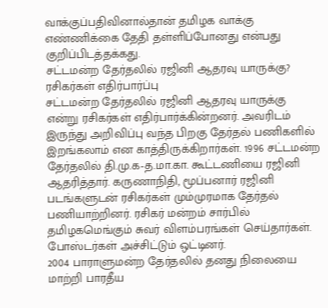வாக்குப்பதிவினால்தான் தமிழக வாக்கு எண்ணிக்கை தேதி தள்ளிப்போனது என்பது குறிப்பிடத்தக்கது.
சட்டமன்ற தேர்தலில் ரஜினி ஆதரவு யாருக்கு? ரசிகர்கள் எதிர்பார்ப்பு
சட்டமன்ற தேர்தலில் ரஜினி ஆதரவு யாருக்கு என்று ரசிகர்கள் எதிர்பார்க்கின்றனர். அவரிடம் இருந்து அறிவிப்பு வந்த பிறகு தேர்தல் பணிகளில் இறங்கலாம் என காத்திருக்கிறார்கள். 1996 சட்டமன்ற தேர்தலில் தி.மு.க-த.மா.கா. கூட்டணியை ரஜினி ஆதரித்தார். கருணாநிதி, மூப்பனார் ரஜினி படங்களுடன் ரசிகர்கள் மும்முரமாக தேர்தல் பணியாற்றினர். ரசிகர் மன்றம் சார்பில் தமிழகமெங்கும் சுவர் விளம்பரங்கள் செய்தார்கள். போஸ்டர்கள் அச்சிட்டும் ஒட்டினர்.
2004 பாராளுமன்ற தேர்தலில் தனது நிலையை மாற்றி பாரதீய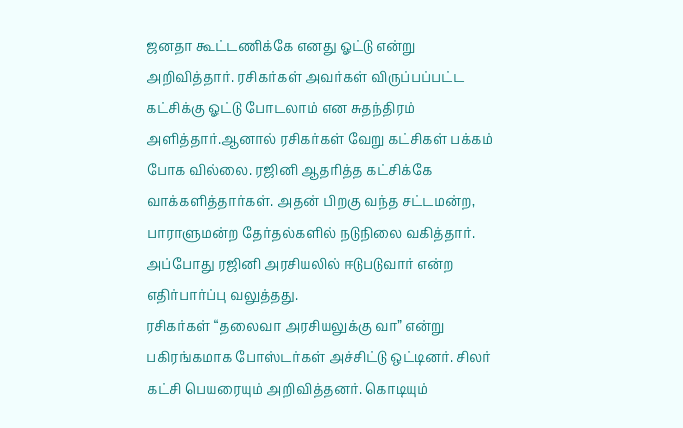ஜனதா கூட்டணிக்கே எனது ஓட்டு என்று அறிவித்தார். ரசிகர்கள் அவர்கள் விருப்பப்பட்ட கட்சிக்கு ஓட்டு போடலாம் என சுதந்திரம் அளித்தார்.ஆனால் ரசிகர்கள் வேறு கட்சிகள் பக்கம் போக வில்லை. ரஜினி ஆதரித்த கட்சிக்கே வாக்களித்தார்கள். அதன் பிறகு வந்த சட்டமன்ற, பாராளுமன்ற தேர்தல்களில் நடுநிலை வகித்தார். அப்போது ரஜினி அரசியலில் ஈடுபடுவார் என்ற எதிர்பார்ப்பு வலுத்தது.
ரசிகர்கள் “தலைவா அரசியலுக்கு வா” என்று பகிரங்கமாக போஸ்டர்கள் அச்சிட்டு ஒட்டினர். சிலர் கட்சி பெயரையும் அறிவித்தனர். கொடியும்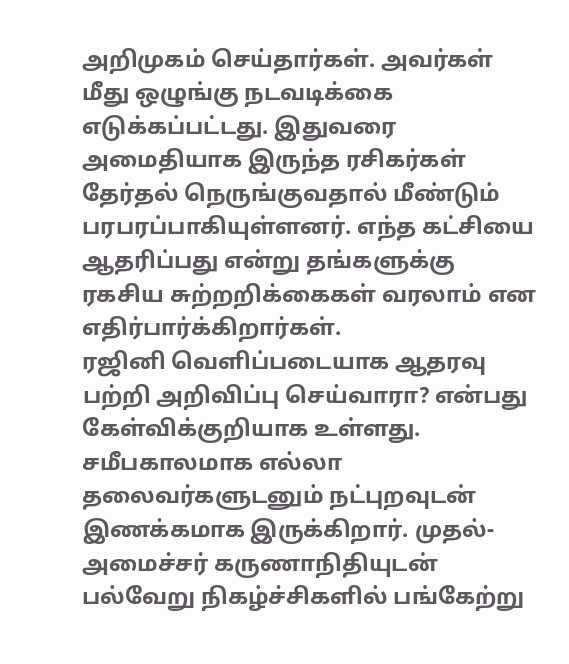அறிமுகம் செய்தார்கள். அவர்கள் மீது ஒழுங்கு நடவடிக்கை எடுக்கப்பட்டது. இதுவரை அமைதியாக இருந்த ரசிகர்கள் தேர்தல் நெருங்குவதால் மீண்டும் பரபரப்பாகியுள்ளனர். எந்த கட்சியை ஆதரிப்பது என்று தங்களுக்கு ரகசிய சுற்றறிக்கைகள் வரலாம் என எதிர்பார்க்கிறார்கள்.
ரஜினி வெளிப்படையாக ஆதரவு பற்றி அறிவிப்பு செய்வாரா? என்பது கேள்விக்குறியாக உள்ளது. சமீபகாலமாக எல்லா தலைவர்களுடனும் நட்புறவுடன் இணக்கமாக இருக்கிறார். முதல்-அமைச்சர் கருணாநிதியுடன் பல்வேறு நிகழ்ச்சிகளில் பங்கேற்று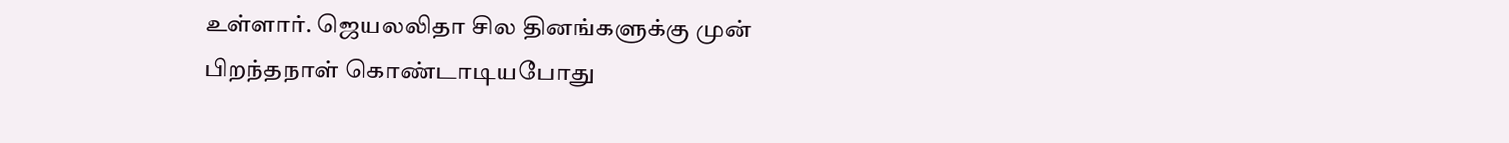உள்ளார். ஜெயலலிதா சில தினங்களுக்கு முன் பிறந்தநாள் கொண்டாடியபோது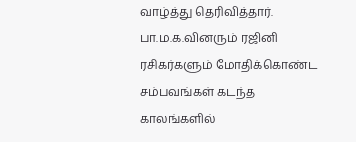வாழ்த்து தெரிவித்தார்.
பா.ம.க.வினரும் ரஜினி ரசிகர்களும் மோதிக்கொண்ட சம்பவங்கள் கடந்த காலங்களில்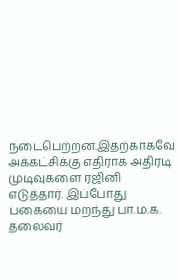நடைபெற்றன.இதற்காகவே அக்கட்சிக்கு எதிராக அதிரடி முடிவுகளை ரஜினி எடுத்தார். இப்போது பகையை மறந்து பா.ம.க. தலைவர்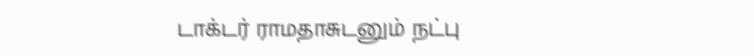டாக்டர் ராமதாசுடனும் நட்பு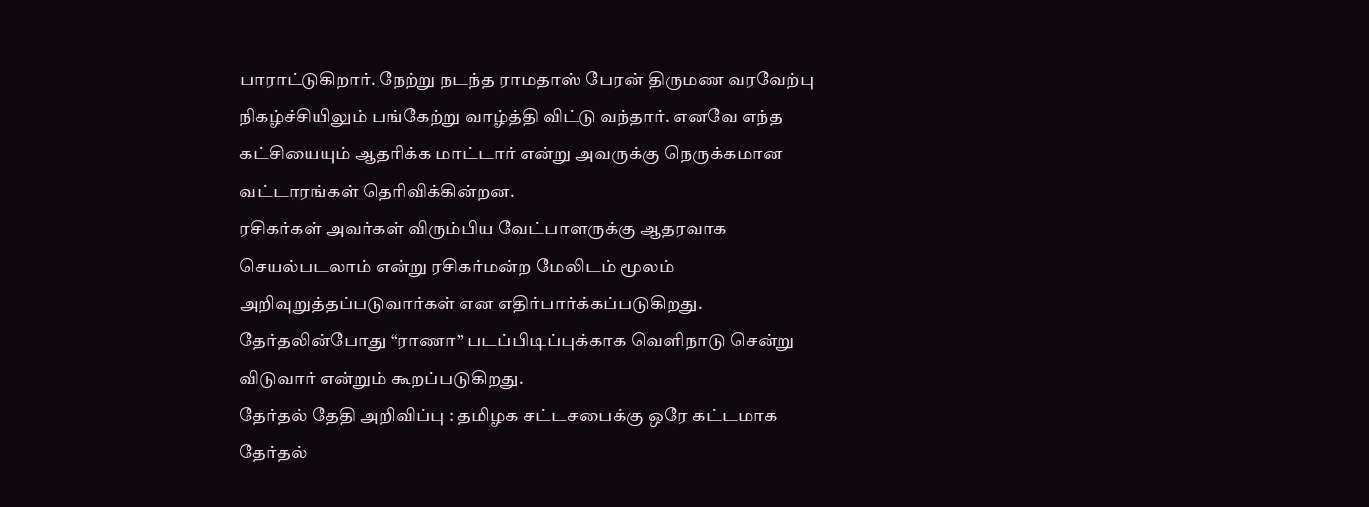பாராட்டுகிறார். நேற்று நடந்த ராமதாஸ் பேரன் திருமண வரவேற்பு நிகழ்ச்சியிலும் பங்கேற்று வாழ்த்தி விட்டு வந்தார். எனவே எந்த கட்சியையும் ஆதரிக்க மாட்டார் என்று அவருக்கு நெருக்கமான வட்டாரங்கள் தெரிவிக்கின்றன.
ரசிகர்கள் அவர்கள் விரும்பிய வேட்பாளருக்கு ஆதரவாக செயல்படலாம் என்று ரசிகர்மன்ற மேலிடம் மூலம் அறிவுறுத்தப்படுவார்கள் என எதிர்பார்க்கப்படுகிறது. தேர்தலின்போது “ராணா” படப்பிடிப்புக்காக வெளிநாடு சென்று விடுவார் என்றும் கூறப்படுகிறது.
தேர்தல் தேதி அறிவிப்பு : தமிழக சட்டசபைக்கு ஒரே கட்டமாக தேர்தல்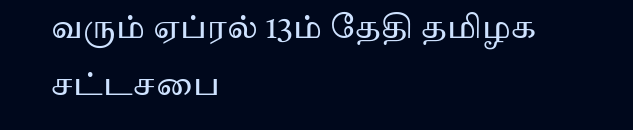வரும் ஏப்ரல் 13ம் தேதி தமிழக சட்டசபை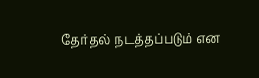தேர்தல் நடத்தப்படும் என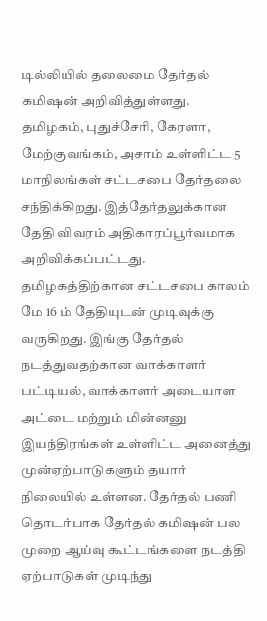டில்லியில் தலைமை தேர்தல் கமிஷன் அறிவித்துள்ளது.
தமிழகம், புதுச்சேரி, கேரளா, மேற்குவங்கம், அசாம் உள்ளிட்ட 5 மாநிலங்கள் சட்டசபை தேர்தலை சந்திக்கிறது. இத்தேர்தலுக்கான தேதி விவரம் அதிகாரப்பூர்வமாக அறிவிக்கப்பட்டது. தமிழகத்திற்கான சட்டசபை காலம் மே 16 ம் தேதியுடன் முடிவுக்கு வருகிறது. இங்கு தேர்தல் நடத்துவதற்கான வாக்காளர் பட்டியல், வாக்காளர் அடையாள அட்டை மற்றும் மின்னனு இயந்திரங்கள் உள்ளிட்ட அனைத்து முன்ஏற்பாடுகளும் தயார் நிலையில் உள்ளன. தேர்தல் பணி தொடர்பாக தேர்தல் கமிஷன் பல முறை ஆய்வு கூட்டங்களை நடத்தி ஏற்பாடுகள் முடிந்து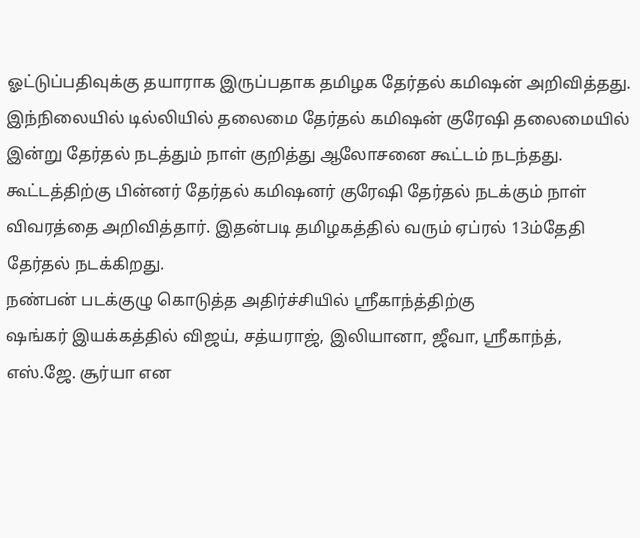ஓட்டுப்பதிவுக்கு தயாராக இருப்பதாக தமிழக தேர்தல் கமிஷன் அறிவித்தது.
இந்நிலையில் டில்லியில் தலைமை தேர்தல் கமிஷன் குரேஷி தலைமையில் இன்று தேர்தல் நடத்தும் நாள் குறித்து ஆலோசனை கூட்டம் நடந்தது. கூட்டத்திற்கு பின்னர் தேர்தல் கமிஷனர் குரேஷி தேர்தல் நடக்கும் நாள் விவரத்தை அறிவித்தார். இதன்படி தமிழகத்தில் வரும் ஏப்ரல் 13ம்தேதி தேர்தல் நடக்கிறது.
நண்பன் படக்குழு கொடுத்த அதிர்ச்சியில் ஸ்ரீகாந்த்திற்கு
ஷங்கர் இயக்கத்தில் விஜய், சத்யராஜ், இலியானா, ஜீவா, ஸ்ரீகாந்த், எஸ்.ஜே. சூர்யா என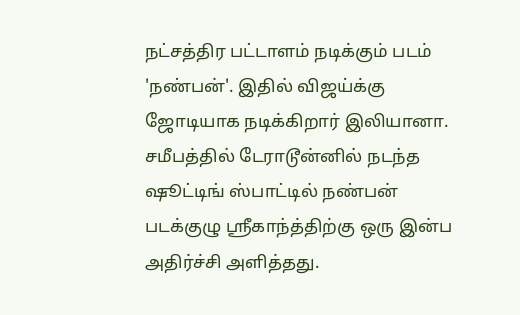நட்சத்திர பட்டாளம் நடிக்கும் படம் 'நண்பன்'. இதில் விஜய்க்கு ஜோடியாக நடிக்கிறார் இலியானா. சமீபத்தில் டேராடூன்னில் நடந்த ஷூட்டிங் ஸ்பாட்டில் நண்பன் படக்குழு ஸ்ரீகாந்த்திற்கு ஒரு இன்ப அதிர்ச்சி அளித்தது.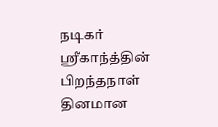நடிகர் ஸ்ரீகாந்த்தின் பிறந்தநாள் தினமான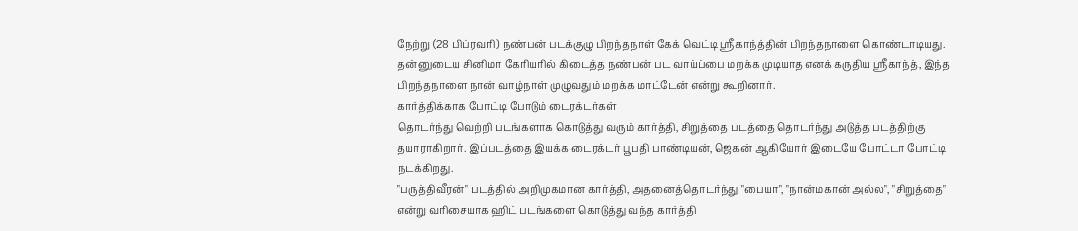நேற்று (28 பிப்ரவரி) நண்பன் படக்குழு பிறந்தநாள் கேக் வெட்டி ஸ்ரீகாந்த்தின் பிறந்தநாளை கொண்டாடியது. தன்னுடைய சினிமா கேரியரில் கிடைத்த நண்பன் பட வாய்ப்பை மறக்க முடியாத எனக் கருதிய ஸ்ரீகாந்த், இந்த பிறந்தநாளை நான் வாழ்நாள் முழுவதும் மறக்க மாட்டேன் என்று கூறினார்.
கார்த்திக்காக போட்டி போடும் டைரக்டர்கள்
தொடர்ந்து வெற்றி படங்களாக கொடுத்து வரும் கார்த்தி, சிறுத்தை படத்தை தொடர்ந்து அடுத்த படத்திற்கு தயாராகிறார். இப்படத்தை இயக்க டைரக்டர் பூபதி பாண்டியன், ஜெகன் ஆகியோர் இடையே போட்டா போட்டி நடக்கிறது.
"பருத்திவீரன்" படத்தில் அறிமுகமான கார்த்தி, அதனைத்தொடர்ந்து "பையா", "நான்மகான் அல்ல", "சிறுத்தை" என்று வரிசையாக ஹிட் படங்களை கொடுத்து வந்த கார்த்தி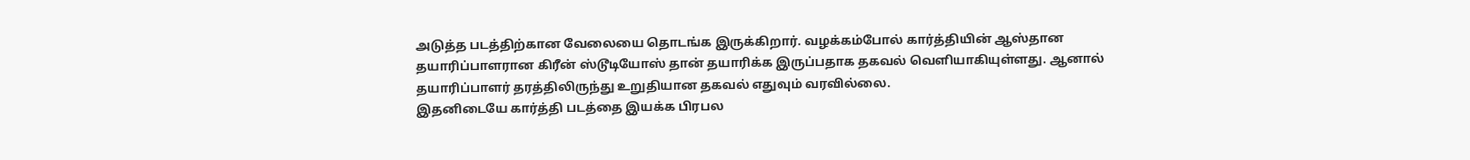அடுத்த படத்திற்கான வேலையை தொடங்க இருக்கிறார். வழக்கம்போல் கார்த்தியின் ஆஸ்தான தயாரிப்பாளரான கிரீன் ஸ்டூடியோஸ் தான் தயாரிக்க இருப்பதாக தகவல் வெளியாகியுள்ளது. ஆனால் தயாரிப்பாளர் தரத்திலிருந்து உறுதியான தகவல் எதுவும் வரவில்லை.
இதனிடையே கார்த்தி படத்தை இயக்க பிரபல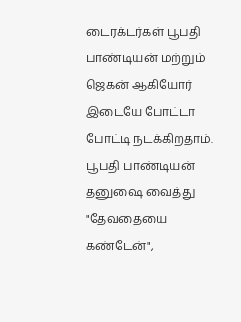டைரக்டர்கள் பூபதி பாண்டியன் மற்றும் ஜெகன் ஆகியோர் இடையே போட்டா போட்டி நடக்கிறதாம். பூபதி பாண்டியன் தனுஷை வைத்து "தேவதையை கண்டேன்",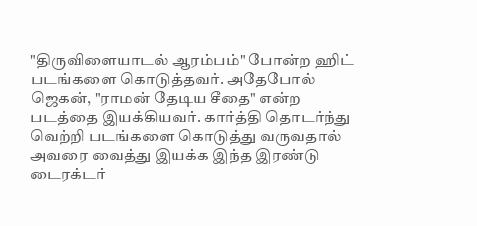"திருவிளையாடல் ஆரம்பம்" போன்ற ஹிட் படங்களை கொடுத்தவர். அதேபோல் ஜெகன், "ராமன் தேடிய சீதை" என்ற படத்தை இயக்கியவர். கார்த்தி தொடர்ந்து வெற்றி படங்களை கொடுத்து வருவதால் அவரை வைத்து இயக்க இந்த இரண்டு டைரக்டர்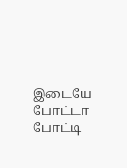இடையே போட்டா போட்டி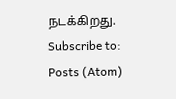நடக்கிறது.
Subscribe to:
Posts (Atom)